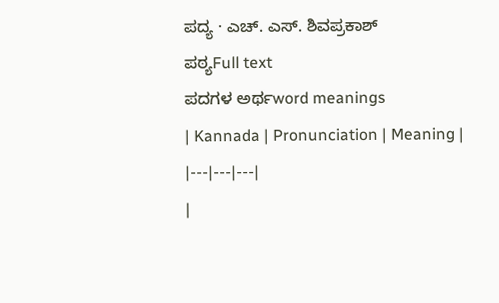ಪದ್ಯ · ಎಚ್. ಎಸ್. ಶಿವಪ್ರಕಾಶ್
ಪಠ್ಯFull text
ಪದಗಳ ಅರ್ಥword meanings
| Kannada | Pronunciation | Meaning |
|---|---|---|
|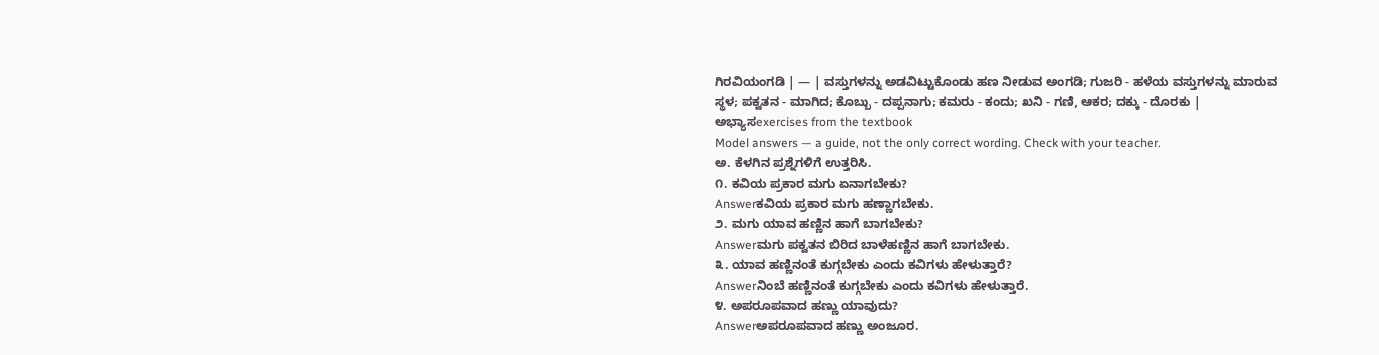ಗಿರವಿಯಂಗಡಿ | — | ವಸ್ತುಗಳನ್ನು ಅಡವಿಟ್ಟುಕೊಂಡು ಹಣ ನೀಡುವ ಅಂಗಡಿ; ಗುಜರಿ - ಹಳೆಯ ವಸ್ತುಗಳನ್ನು ಮಾರುವ ಸ್ಥಳ; ಪಕ್ವತನ - ಮಾಗಿದ; ಕೊಬ್ಬು - ದಪ್ಪನಾಗು; ಕಮರು - ಕಂದು; ಖನಿ - ಗಣಿ, ಆಕರ; ದಕ್ಕು - ದೊರಕು |
ಅಭ್ಯಾಸexercises from the textbook
Model answers — a guide, not the only correct wording. Check with your teacher.
ಅ. ಕೆಳಗಿನ ಪ್ರಶ್ನೆಗಳಿಗೆ ಉತ್ತರಿಸಿ.
೧. ಕವಿಯ ಪ್ರಕಾರ ಮಗು ಏನಾಗಬೇಕು?
Answerಕವಿಯ ಪ್ರಕಾರ ಮಗು ಹಣ್ಣಾಗಬೇಕು.
೨. ಮಗು ಯಾವ ಹಣ್ಣಿನ ಹಾಗೆ ಬಾಗಬೇಕು?
Answerಮಗು ಪಕ್ವತನ ಬಿರಿದ ಬಾಳೆಹಣ್ಣಿನ ಹಾಗೆ ಬಾಗಬೇಕು.
೩. ಯಾವ ಹಣ್ಣಿನಂತೆ ಕುಗ್ಗಬೇಕು ಎಂದು ಕವಿಗಳು ಹೇಳುತ್ತಾರೆ?
Answerನಿಂಬೆ ಹಣ್ಣಿನಂತೆ ಕುಗ್ಗಬೇಕು ಎಂದು ಕವಿಗಳು ಹೇಳುತ್ತಾರೆ.
೪. ಅಪರೂಪವಾದ ಹಣ್ಣು ಯಾವುದು?
Answerಅಪರೂಪವಾದ ಹಣ್ಣು ಅಂಜೂರ.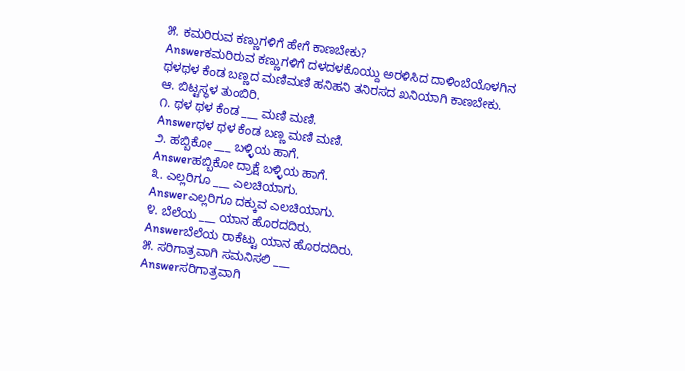೫. ಕಮರಿರುವ ಕಣ್ಣುಗಳಿಗೆ ಹೇಗೆ ಕಾಣಬೇಕು?
Answerಕಮರಿರುವ ಕಣ್ಣುಗಳಿಗೆ ದಳದಳಕೊಯ್ದು ಅರಳಿಸಿದ ದಾಳಿಂಬೆಯೊಳಗಿನ ಥಳಥಳ ಕೆಂಡ ಬಣ್ಣದ ಮಣಿಮಣಿ ಹನಿಹನಿ ತನಿರಸದ ಖನಿಯಾಗಿ ಕಾಣಬೇಕು.
ಆ. ಬಿಟ್ಟಸ್ಥಳ ತುಂಬಿರಿ.
೧. ಥಳ ಥಳ ಕೆಂಡ ___ ಮಣಿ ಮಣಿ.
Answerಥಳ ಥಳ ಕೆಂಡ ಬಣ್ಣ ಮಣಿ ಮಣಿ.
೨. ಹಬ್ಬಿಕೋ ___ ಬಳ್ಳಿಯ ಹಾಗೆ.
Answerಹಬ್ಬಿಕೋ ದ್ರಾಕ್ಷೆ ಬಳ್ಳಿಯ ಹಾಗೆ.
೩. ಎಲ್ಲರಿಗೂ ___ ಎಲಚಿಯಾಗು.
Answerಎಲ್ಲರಿಗೂ ದಕ್ಕುವ ಎಲಚಿಯಾಗು.
೪. ಬೆಲೆಯ ___ ಯಾನ ಹೊರದದಿರು.
Answerಬೆಲೆಯ ರಾಕೆಟ್ಟು ಯಾನ ಹೊರದದಿರು.
೫. ಸರಿಗಾತ್ರವಾಗಿ ಸಮನಿಸಲಿ ___
Answerಸರಿಗಾತ್ರವಾಗಿ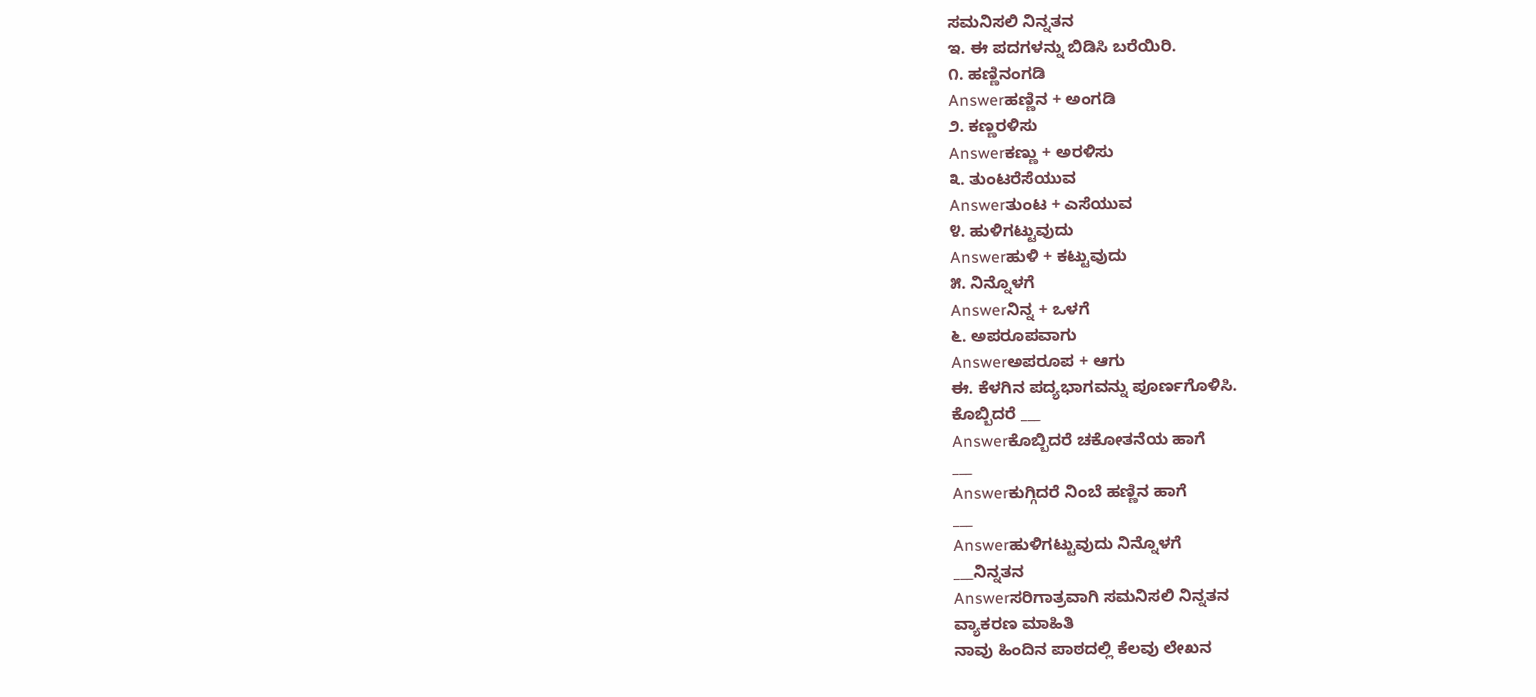ಸಮನಿಸಲಿ ನಿನ್ನತನ
ಇ. ಈ ಪದಗಳನ್ನು ಬಿಡಿಸಿ ಬರೆಯಿರಿ.
೧. ಹಣ್ಣಿನಂಗಡಿ
Answerಹಣ್ಣಿನ + ಅಂಗಡಿ
೨. ಕಣ್ಣರಳಿಸು
Answerಕಣ್ಣು + ಅರಳಿಸು
೩. ತುಂಟರೆಸೆಯುವ
Answerತುಂಟ + ಎಸೆಯುವ
೪. ಹುಳಿಗಟ್ಟುವುದು
Answerಹುಳಿ + ಕಟ್ಟುವುದು
೫. ನಿನ್ನೊಳಗೆ
Answerನಿನ್ನ + ಒಳಗೆ
೬. ಅಪರೂಪವಾಗು
Answerಅಪರೂಪ + ಆಗು
ಈ. ಕೆಳಗಿನ ಪದ್ಯಭಾಗವನ್ನು ಪೂರ್ಣಗೊಳಿಸಿ.
ಕೊಬ್ಬಿದರೆ ___
Answerಕೊಬ್ಬಿದರೆ ಚಕೋತನೆಯ ಹಾಗೆ
___
Answerಕುಗ್ಗಿದರೆ ನಿಂಬೆ ಹಣ್ಣಿನ ಹಾಗೆ
___
Answerಹುಳಿಗಟ್ಟುವುದು ನಿನ್ನೊಳಗೆ
___ನಿನ್ನತನ
Answerಸರಿಗಾತ್ರವಾಗಿ ಸಮನಿಸಲಿ ನಿನ್ನತನ
ವ್ಯಾಕರಣ ಮಾಹಿತಿ
ನಾವು ಹಿಂದಿನ ಪಾಠದಲ್ಲಿ ಕೆಲವು ಲೇಖನ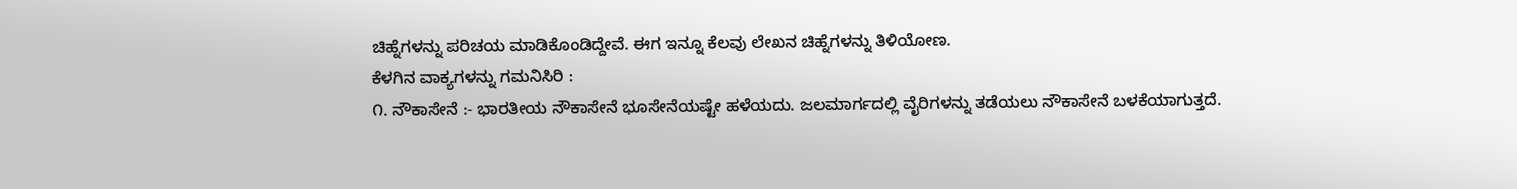ಚಿಹ್ನೆಗಳನ್ನು ಪರಿಚಯ ಮಾಡಿಕೊಂಡಿದ್ದೇವೆ. ಈಗ ಇನ್ನೂ ಕೆಲವು ಲೇಖನ ಚಿಹ್ನೆಗಳನ್ನು ತಿಳಿಯೋಣ.
ಕೆಳಗಿನ ವಾಕ್ಯಗಳನ್ನು ಗಮನಿಸಿರಿ :
೧. ನೌಕಾಸೇನೆ :- ಭಾರತೀಯ ನೌಕಾಸೇನೆ ಭೂಸೇನೆಯಷ್ಟೇ ಹಳೆಯದು. ಜಲಮಾರ್ಗದಲ್ಲಿ ವೈರಿಗಳನ್ನು ತಡೆಯಲು ನೌಕಾಸೇನೆ ಬಳಕೆಯಾಗುತ್ತದೆ.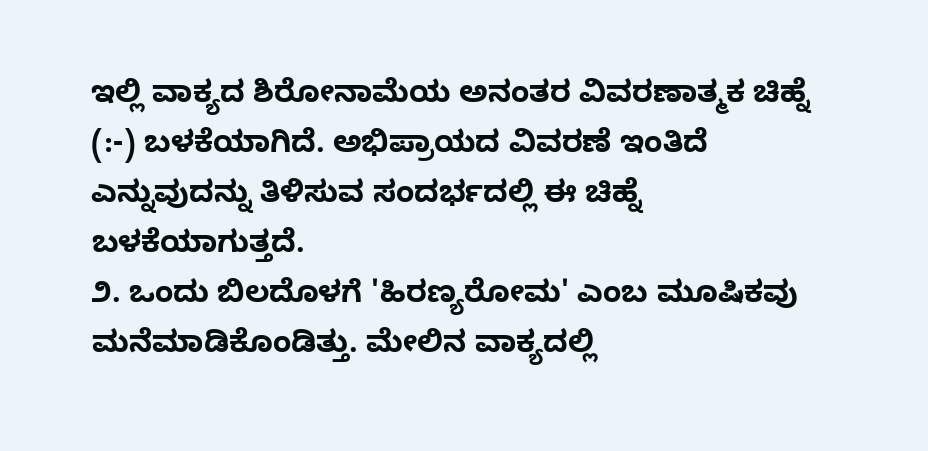ಇಲ್ಲಿ ವಾಕ್ಯದ ಶಿರೋನಾಮೆಯ ಅನಂತರ ವಿವರಣಾತ್ಮಕ ಚಿಹ್ನೆ (:-) ಬಳಕೆಯಾಗಿದೆ. ಅಭಿಪ್ರಾಯದ ವಿವರಣೆ ಇಂತಿದೆ ಎನ್ನುವುದನ್ನು ತಿಳಿಸುವ ಸಂದರ್ಭದಲ್ಲಿ ಈ ಚಿಹ್ನೆ ಬಳಕೆಯಾಗುತ್ತದೆ.
೨. ಒಂದು ಬಿಲದೊಳಗೆ 'ಹಿರಣ್ಯರೋಮ' ಎಂಬ ಮೂಷಿಕವು ಮನೆಮಾಡಿಕೊಂಡಿತ್ತು. ಮೇಲಿನ ವಾಕ್ಯದಲ್ಲಿ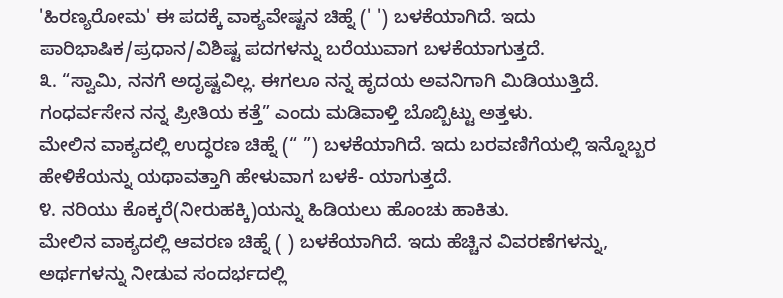'ಹಿರಣ್ಯರೋಮ' ಈ ಪದಕ್ಕೆ ವಾಕ್ಯವೇಷ್ಟನ ಚಿಹ್ನೆ (' ') ಬಳಕೆಯಾಗಿದೆ. ಇದು ಪಾರಿಭಾಷಿಕ/ಪ್ರಧಾನ/ವಿಶಿಷ್ಟ ಪದಗಳನ್ನು ಬರೆಯುವಾಗ ಬಳಕೆಯಾಗುತ್ತದೆ.
೩. “ಸ್ವಾಮಿ, ನನಗೆ ಅದೃಷ್ಟವಿಲ್ಲ. ಈಗಲೂ ನನ್ನ ಹೃದಯ ಅವನಿಗಾಗಿ ಮಿಡಿಯುತ್ತಿದೆ. ಗಂಧರ್ವಸೇನ ನನ್ನ ಪ್ರೀತಿಯ ಕತ್ತೆ” ಎಂದು ಮಡಿವಾಳ್ತಿ ಬೊಬ್ಬಿಟ್ಟು ಅತ್ತಳು.
ಮೇಲಿನ ವಾಕ್ಯದಲ್ಲಿ ಉದ್ಧರಣ ಚಿಹ್ನೆ (“ ”) ಬಳಕೆಯಾಗಿದೆ. ಇದು ಬರವಣಿಗೆಯಲ್ಲಿ ಇನ್ನೊಬ್ಬರ ಹೇಳಿಕೆಯನ್ನು ಯಥಾವತ್ತಾಗಿ ಹೇಳುವಾಗ ಬಳಕೆ- ಯಾಗುತ್ತದೆ.
೪. ನರಿಯು ಕೊಕ್ಕರೆ(ನೀರುಹಕ್ಕಿ)ಯನ್ನು ಹಿಡಿಯಲು ಹೊಂಚು ಹಾಕಿತು.
ಮೇಲಿನ ವಾಕ್ಯದಲ್ಲಿ ಆವರಣ ಚಿಹ್ನೆ ( ) ಬಳಕೆಯಾಗಿದೆ. ಇದು ಹೆಚ್ಚಿನ ವಿವರಣೆಗಳನ್ನು, ಅರ್ಥಗಳನ್ನು ನೀಡುವ ಸಂದರ್ಭದಲ್ಲಿ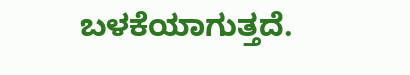ಬಳಕೆಯಾಗುತ್ತದೆ.